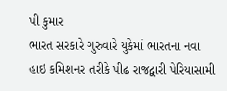પી કુમાર
ભારત સરકારે ગુરુવારે યુકેમાં ભારતના નવા હાઇ કમિશનર તરીકે પીઢ રાજદ્વારી પેરિયાસામી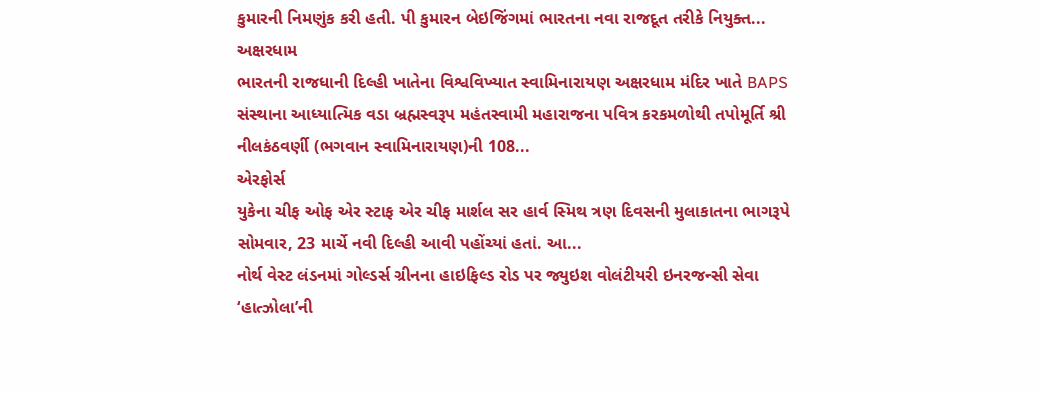કુમારની નિમણુંક કરી હતી. પી કુમારન બેઇજિંગમાં ભારતના નવા રાજદૂત તરીકે નિયુક્ત...
અક્ષરધામ
ભારતની રાજધાની દિલ્હી ખાતેના વિશ્વવિખ્યાત સ્વામિનારાયણ અક્ષરધામ મંદિર ખાતે BAPS સંસ્થાના આધ્યાત્મિક વડા બ્રહ્મસ્વરૂપ મહંતસ્વામી મહારાજના પવિત્ર કરકમળોથી તપોમૂર્તિ શ્રી નીલકંઠવર્ણી (ભગવાન સ્વામિનારાયણ)ની 108...
એરફોર્સ
યુકેના ચીફ ઓફ એર સ્ટાફ એર ચીફ માર્શલ સર હાર્વ સ્મિથ ત્રણ દિવસની મુલાકાતના ભાગરૂપે સોમવાર, 23 માર્ચે નવી દિલ્હી આવી પહોંચ્યાં હતાં. આ...
નોર્થ વેસ્ટ લંડનમાં ગોલ્ડર્સ ગ્રીનના હાઇફિલ્ડ રોડ પર જ્યુઇશ વોલંટીયરી ઇનરજન્સી સેવા  ‘હાત્ઝોલા’ની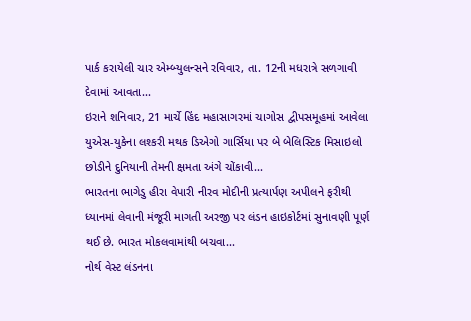પાર્ક કરાયેલી ચાર એમ્બ્યુલન્સને રવિવાર, તા. 12ની મધરાત્રે સળગાવી દેવામાં આવતા...
ઇરાને શનિવાર, 21 માર્ચે હિંદ મહાસાગરમાં ચાગોસ દ્વીપસમૂહમાં આવેલા યુએસ-યુકેના લશ્કરી મથક ડિએગો ગાર્સિયા પર બે બેલિસ્ટિક મિસાઇલો છોડીને દુનિયાની તેમની ક્ષમતા અંગે ચોંકાવી...
ભારતના ભાગેડુ હીરા વેપારી નીરવ મોદીની પ્રત્યાર્પણ અપીલને ફરીથી ધ્યાનમાં લેવાની મંજૂરી માગતી અરજી પર લંડન હાઇકોર્ટમાં સુનાવણી પૂર્ણ થઈ છે. ભારત મોકલવામાંથી બચવા...
નોર્થ વેસ્ટ લંડનના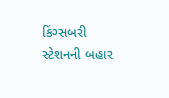કિંગ્સબરી સ્ટેશનની બહાર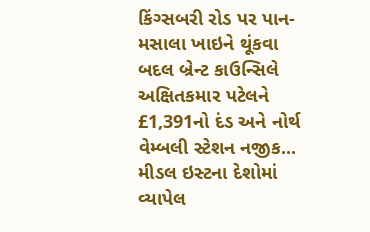કિંગ્સબરી રોડ પર પાન-મસાલા ખાઇને થૂંકવા બદલ બ્રેન્ટ કાઉન્સિલે અક્ષિતકમાર પટેલને £1,391નો દંડ અને નોર્થ વેમ્બલી સ્ટેશન નજીક...
મીડલ ઇસ્ટના દેશોમાં વ્યાપેલ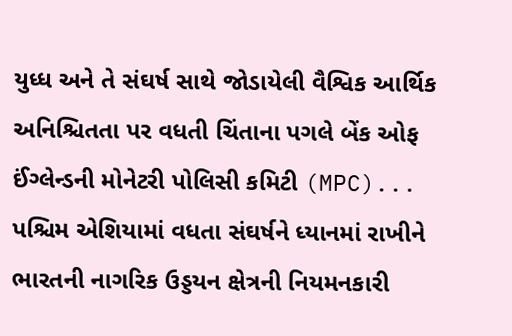યુધ્ધ અને તે સંઘર્ષ સાથે જોડાયેલી વૈશ્વિક આર્થિક અનિશ્ચિતતા પર વધતી ચિંતાના પગલે બેંક ઓફ ઈંગ્લેન્ડની મોનેટરી પોલિસી કમિટી (MPC)...
પશ્ચિમ એશિયામાં વધતા સંઘર્ષને ધ્યાનમાં રાખીને ભારતની નાગરિક ઉડ્ડયન ક્ષેત્રની નિયમનકારી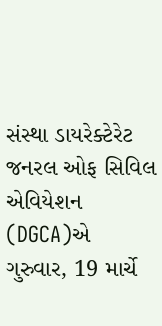સંસ્થા ડાયરેક્ટેરેટ જનરલ ઓફ સિવિલ એવિયેશન (DGCA)એ ગુરુવાર, 19 માર્ચે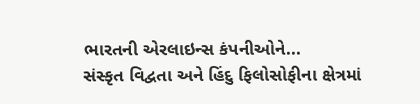ભારતની એરલાઇન્સ કંપનીઓને...
સંસ્કૃત વિદ્વતા અને હિંદુ ફિલોસોફીના ક્ષેત્રમાં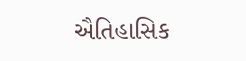ઐતિહાસિક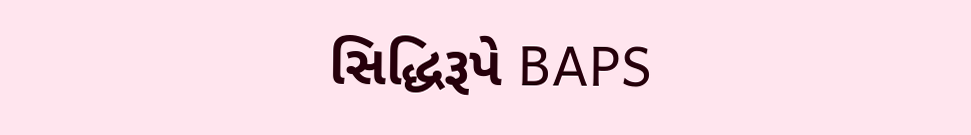સિદ્ધિરૂપે BAPS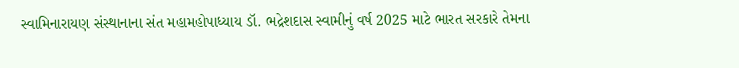સ્વામિનારાયણ સંસ્થાનાના સંત મહામહોપાધ્યાય ડૉ. ભદ્રેશદાસ સ્વામીનું વર્ષ 2025 માટે ભારત સરકારે તેમના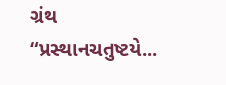ગ્રંથ “પ્રસ્થાનચતુષ્ટયે...